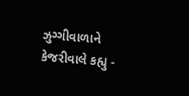ઝુગ્ગીવાળાને કેજરીવાલે કહ્યુ -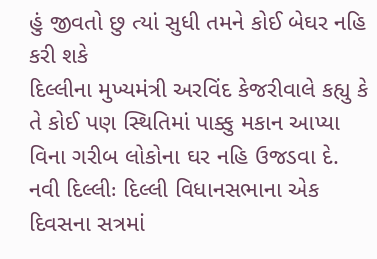હું જીવતો છુ ત્યાં સુધી તમને કોઈ બેઘર નહિ કરી શકે
દિલ્લીના મુખ્યમંત્રી અરવિંદ કેજરીવાલે કહ્યુ કે તે કોઈ પણ સ્થિતિમાં પાક્કુ મકાન આપ્યા વિના ગરીબ લોકોના ઘર નહિ ઉજડવા દે.
નવી દિલ્લીઃ દિલ્લી વિધાનસભાના એક દિવસના સત્રમાં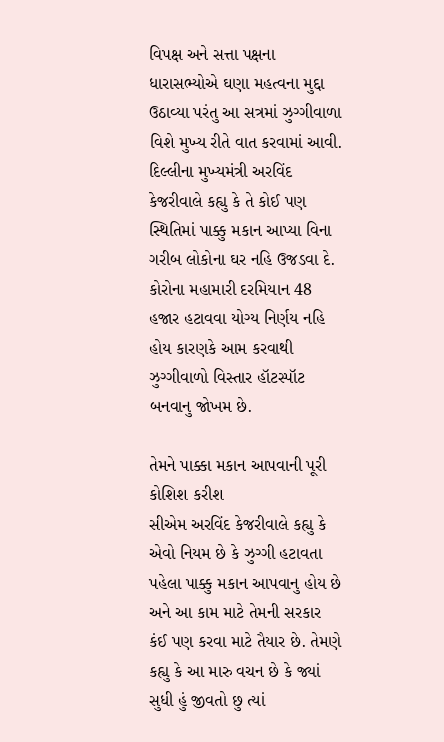વિપક્ષ અને સત્તા પક્ષના ધારાસભ્યોએ ઘણા મહત્વના મુદ્દા ઉઠાવ્યા પરંતુ આ સત્રમાં ઝુગ્ગીવાળા વિશે મુખ્ય રીતે વાત કરવામાં આવી. દિલ્લીના મુખ્યમંત્રી અરવિંદ કેજરીવાલે કહ્યુ કે તે કોઈ પણ સ્થિતિમાં પાક્કુ મકાન આપ્યા વિના ગરીબ લોકોના ઘર નહિ ઉજડવા દે. કોરોના મહામારી દરમિયાન 48 હજાર હટાવવા યોગ્ય નિર્ણય નહિ હોય કારણકે આમ કરવાથી ઝુગ્ગીવાળો વિસ્તાર હૉટસ્પૉટ બનવાનુ જોખમ છે.

તેમને પાક્કા મકાન આપવાની પૂરી કોશિશ કરીશ
સીએમ અરવિંદ કેજરીવાલે કહ્યુ કે એવો નિયમ છે કે ઝુગ્ગી હટાવતા પહેલા પાક્કુ મકાન આપવાનુ હોય છે અને આ કામ માટે તેમની સરકાર કંઈ પણ કરવા માટે તૈયાર છે. તેમણે કહ્યુ કે આ મારુ વચન છે કે જ્યાં સુધી હું જીવતો છુ ત્યાં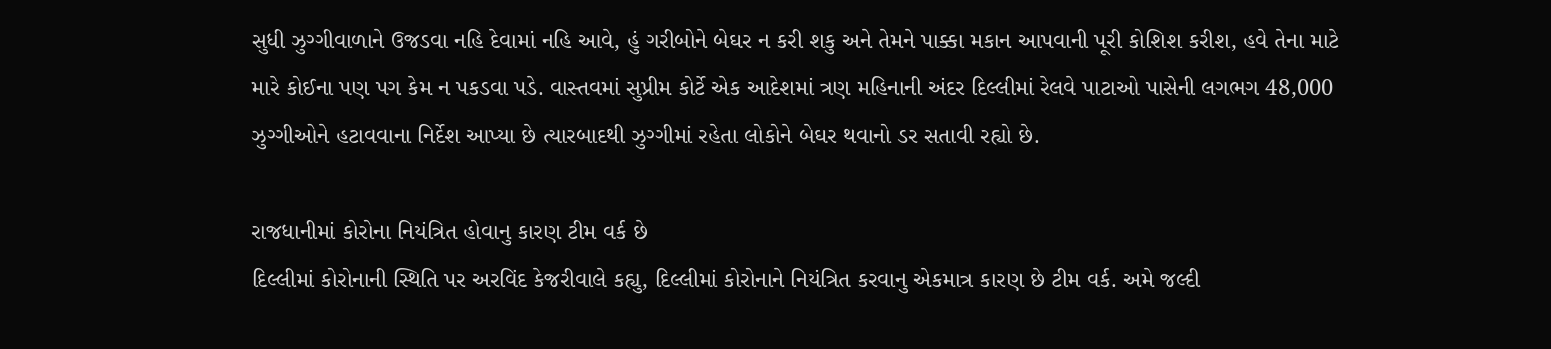સુધી ઝુગ્ગીવાળાને ઉજડવા નહિ દેવામાં નહિ આવે, હું ગરીબોને બેઘર ન કરી શકુ અને તેમને પાક્કા મકાન આપવાની પૂરી કોશિશ કરીશ, હવે તેના માટે મારે કોઈના પણ પગ કેમ ન પકડવા પડે. વાસ્તવમાં સુપ્રીમ કોર્ટે એક આદેશમાં ત્રણ મહિનાની અંદર દિલ્લીમાં રેલવે પાટાઓ પાસેની લગભગ 48,000 ઝુગ્ગીઓને હટાવવાના નિર્દેશ આપ્યા છે ત્યારબાદથી ઝુગ્ગીમાં રહેતા લોકોને બેઘર થવાનો ડર સતાવી રહ્યો છે.

રાજધાનીમાં કોરોના નિયંત્રિત હોવાનુ કારણ ટીમ વર્ક છે
દિલ્લીમાં કોરોનાની સ્થિતિ પર અરવિંદ કેજરીવાલે કહ્યુ, દિલ્લીમાં કોરોનાને નિયંત્રિત કરવાનુ એકમાત્ર કારણ છે ટીમ વર્ક. અમે જલ્દી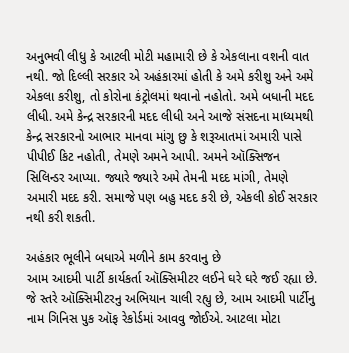અનુભવી લીધુ કે આટલી મોટી મહામારી છે કે એકલાના વશની વાત નથી. જો દિલ્લી સરકાર એ અહંકારમાં હોતી કે અમે કરીશુ અને અમે એકલા કરીશુ, તો કોરોના કંટ્રોલમાં થવાનો નહોતો. અમે બધાની મદદ લીધી. અમે કેન્દ્ર સરકારની મદદ લીધી અને આજે સંસદના માધ્યમથી કેન્દ્ર સરકારનો આભાર માનવા માંગુ છુ કે શરૂઆતમાં અમારી પાસે પીપીઈ કિટ નહોતી, તેમણે અમને આપી. અમને ઑક્સિજન સિલિન્ડર આપ્યા. જ્યારે જ્યારે અમે તેમની મદદ માંગી, તેમણે અમારી મદદ કરી. સમાજે પણ બહુ મદદ કરી છે, એકલી કોઈ સરકાર નથી કરી શકતી.

અહંકાર ભૂલીને બધાએ મળીને કામ કરવાનુ છે
આમ આદમી પાર્ટી કાર્યકર્તા ઑક્સિમીટર લઈને ઘરે ઘરે જઈ રહ્યા છે. જે સ્તરે ઑક્સિમીટરનુ અભિયાન ચાલી રહ્યુ છે, આમ આદમી પાર્ટીનુ નામ ગિનિસ પુક ઑફ રેકોર્ડમાં આવવુ જોઈએ. આટલા મોટા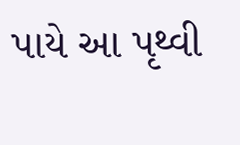પાયે આ પૃથ્વી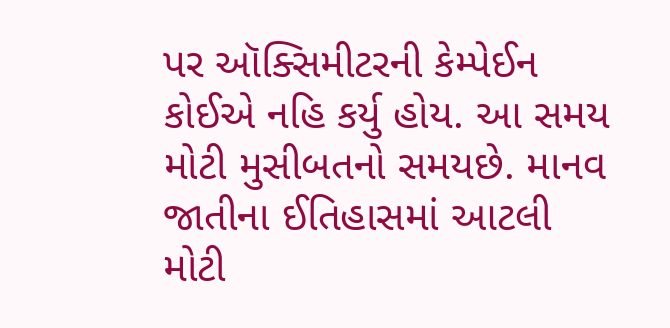પર ઑક્સિમીટરની કેમ્પેઈન કોઈએ નહિ કર્યુ હોય. આ સમય મોટી મુસીબતનો સમયછે. માનવ જાતીના ઈતિહાસમાં આટલી મોટી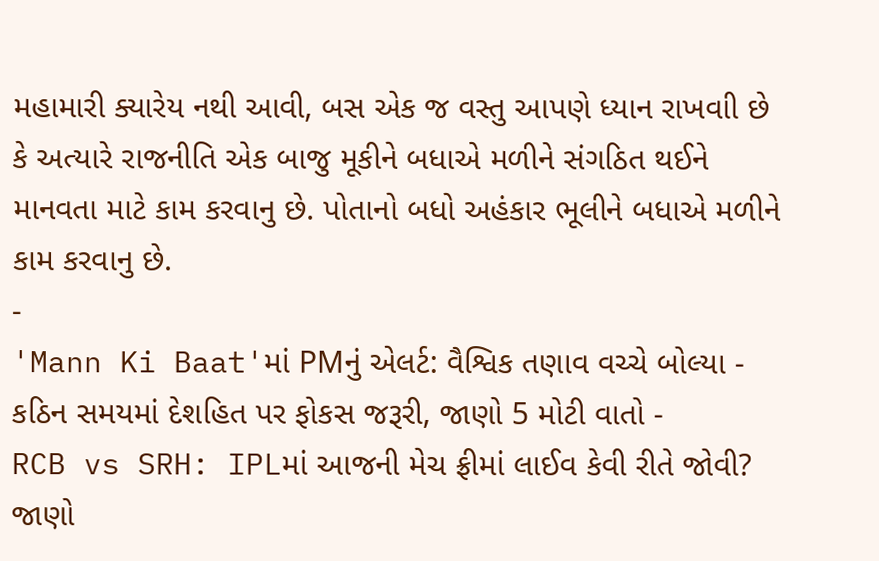મહામારી ક્યારેય નથી આવી, બસ એક જ વસ્તુ આપણે ધ્યાન રાખવાી છે કે અત્યારે રાજનીતિ એક બાજુ મૂકીને બધાએ મળીને સંગઠિત થઈને માનવતા માટે કામ કરવાનુ છે. પોતાનો બધો અહંકાર ભૂલીને બધાએ મળીને કામ કરવાનુ છે.
-
'Mann Ki Baat'માં PMનું એલર્ટ: વૈશ્વિક તણાવ વચ્ચે બોલ્યા - કઠિન સમયમાં દેશહિત પર ફોકસ જરૂરી, જાણો 5 મોટી વાતો -
RCB vs SRH: IPLમાં આજની મેચ ફ્રીમાં લાઈવ કેવી રીતે જોવી? જાણો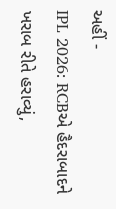અહીં -
IPL 2026: RCBએ હૈદરાબાદને ખરાબ રીતે હરાવ્યું,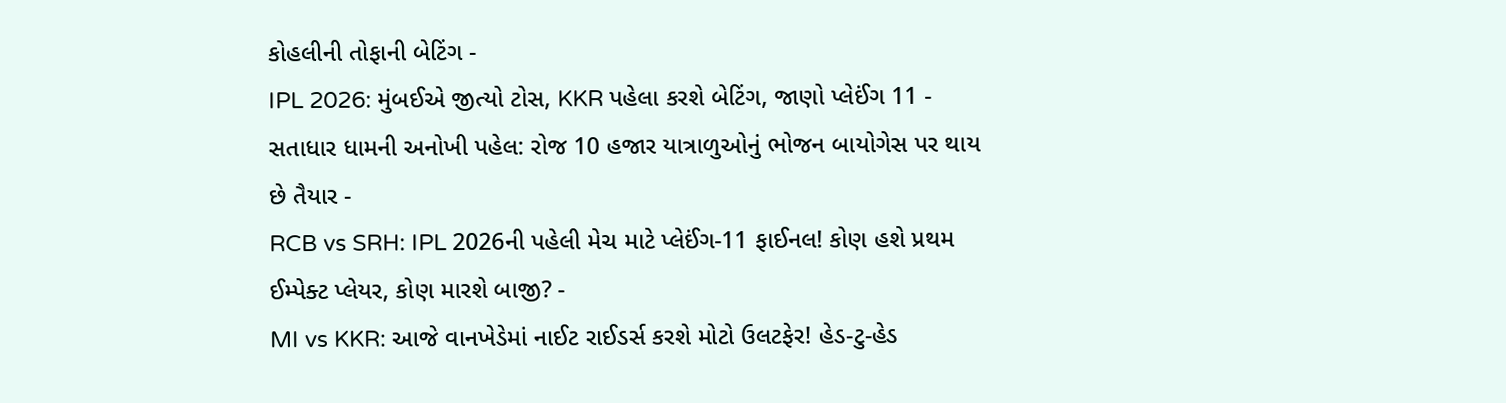કોહલીની તોફાની બેટિંગ -
IPL 2026: મુંબઈએ જીત્યો ટોસ, KKR પહેલા કરશે બેટિંગ, જાણો પ્લેઈંગ 11 -
સતાધાર ધામની અનોખી પહેલ: રોજ 10 હજાર યાત્રાળુઓનું ભોજન બાયોગેસ પર થાય છે તૈયાર -
RCB vs SRH: IPL 2026ની પહેલી મેચ માટે પ્લેઈંગ-11 ફાઈનલ! કોણ હશે પ્રથમ ઈમ્પેક્ટ પ્લેયર, કોણ મારશે બાજી? -
MI vs KKR: આજે વાનખેડેમાં નાઈટ રાઈડર્સ કરશે મોટો ઉલટફેર! હેડ-ટુ-હેડ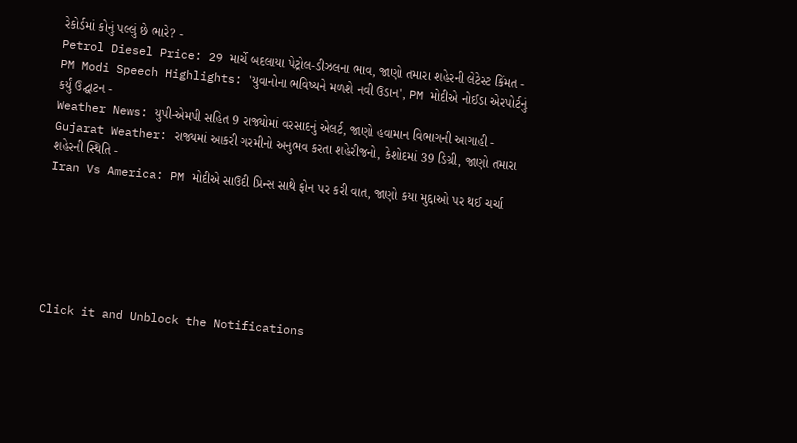રેકોર્ડમાં કોનું પલ્લું છે ભારે? -
Petrol Diesel Price: 29 માર્ચે બદલાયા પેટ્રોલ-ડીઝલના ભાવ, જાણો તમારા શહેરની લેટેસ્ટ કિંમત -
PM Modi Speech Highlights: 'યુવાનોના ભવિષ્યને મળશે નવી ઉડાન', PM મોદીએ નોઈડા એરપોર્ટનું કર્યું ઉદ્ઘાટન -
Weather News: યુપી-એમપી સહિત 9 રાજ્યોમાં વરસાદનું એલર્ટ, જાણો હવામાન વિભાગની આગાહી -
Gujarat Weather: રાજ્યમાં આકરી ગરમીનો અનુભવ કરતા શહેરીજનો, કેશોદમાં 39 ડિગ્રી, જાણો તમારા શહેરની સ્થિતિ -
Iran Vs America: PM મોદીએ સાઉદી પ્રિન્સ સાથે ફોન પર કરી વાત, જાણો કયા મુદ્દાઓ પર થઈ ચર્ચા






Click it and Unblock the Notifications